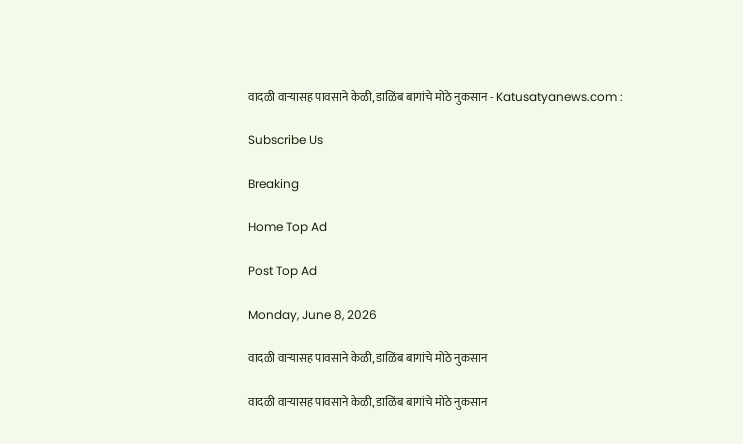वादळी वाऱ्यासह पावसाने केळी, डाळिंब बागांचे मोठे नुकसान - Katusatyanews.com :

Subscribe Us

Breaking

Home Top Ad

Post Top Ad

Monday, June 8, 2026

वादळी वाऱ्यासह पावसाने केळी, डाळिंब बागांचे मोठे नुकसान

वादळी वाऱ्यासह पावसाने केळी, डाळिंब बागांचे मोठे नुकसान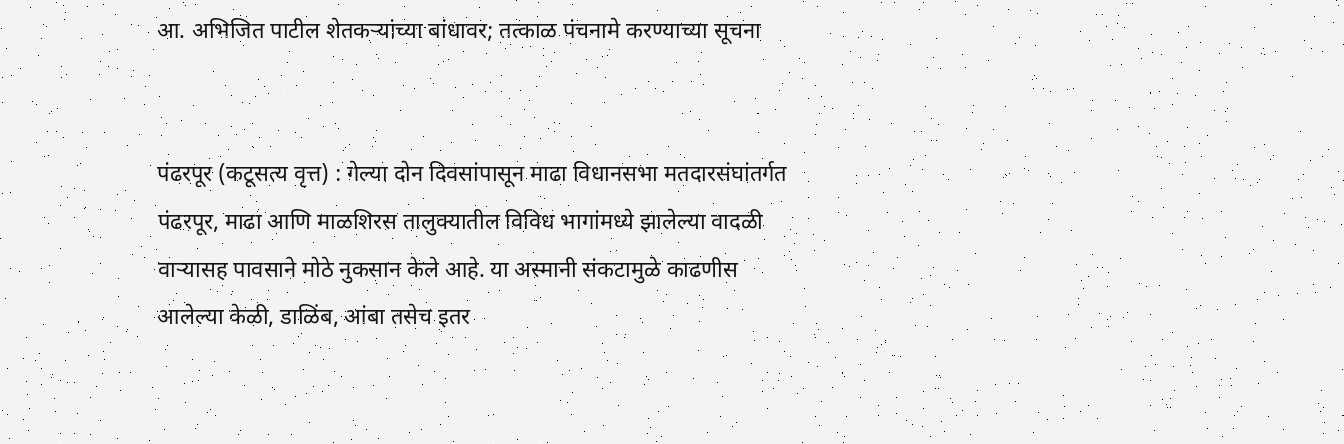आ. अभिजित पाटील शेतकऱ्यांच्या बांधावर; तत्काळ पंचनामे करण्याच्या सूचना


पंढरपूर (कटूसत्य वृत्त) : गेल्या दोन दिवसांपासून माढा विधानसभा मतदारसंघांतर्गत पंढरपूर, माढा आणि माळशिरस तालुक्यातील विविध भागांमध्ये झालेल्या वादळी वाऱ्यासह पावसाने मोठे नुकसान केले आहे. या अस्मानी संकटामुळे काढणीस आलेल्या केळी, डाळिंब, आंबा तसेच इतर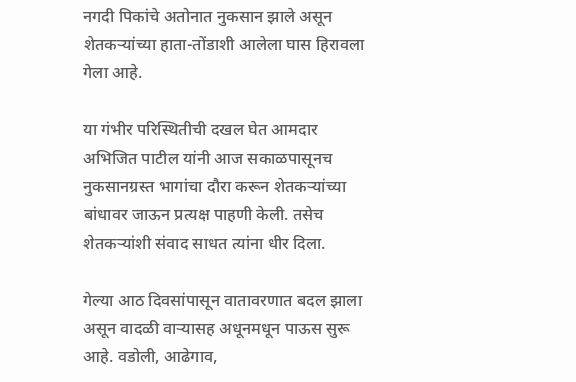नगदी पिकांचे अतोनात नुकसान झाले असून शेतकऱ्यांच्या हाता-तोंडाशी आलेला घास हिरावला गेला आहे.

या गंभीर परिस्थितीची दखल घेत आमदार अभिजित पाटील यांनी आज सकाळपासूनच नुकसानग्रस्त भागांचा दौरा करून शेतकऱ्यांच्या बांधावर जाऊन प्रत्यक्ष पाहणी केली. तसेच शेतकऱ्यांशी संवाद साधत त्यांना धीर दिला.

गेल्या आठ दिवसांपासून वातावरणात बदल झाला असून वादळी वाऱ्यासह अधूनमधून पाऊस सुरू आहे. वडोली, आढेगाव,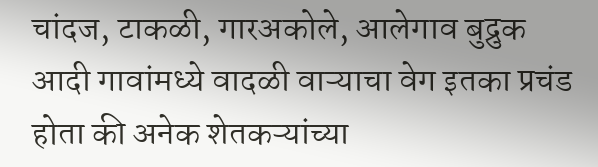चांदज, टाकळी, गारअकोले, आलेगाव बुद्रुक आदी गावांमध्ये वादळी वाऱ्याचा वेग इतका प्रचंड होता की अनेक शेतकऱ्यांच्या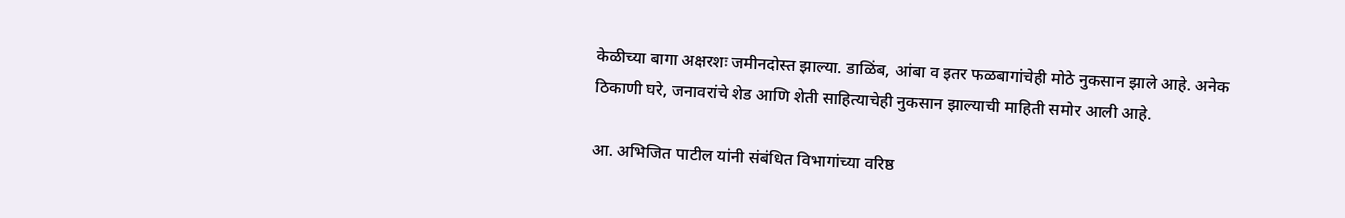केळीच्या बागा अक्षरशः जमीनदोस्त झाल्या. डाळिंब, आंबा व इतर फळबागांचेही मोठे नुकसान झाले आहे. अनेक ठिकाणी घरे, जनावरांचे शेड आणि शेती साहित्याचेही नुकसान झाल्याची माहिती समोर आली आहे.

आ. अभिजित पाटील यांनी संबंधित विभागांच्या वरिष्ठ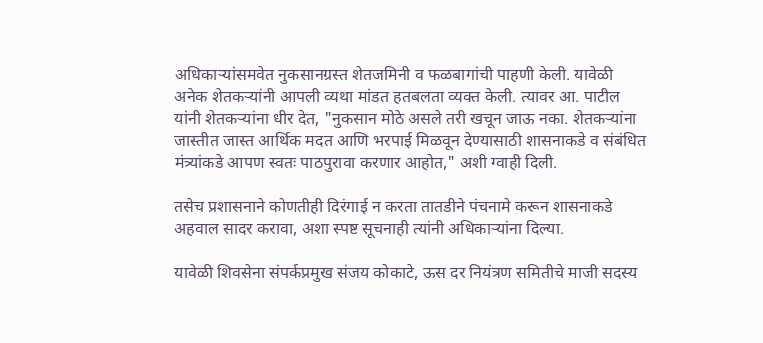अधिकाऱ्यांसमवेत नुकसानग्रस्त शेतजमिनी व फळबागांची पाहणी केली. यावेळी अनेक शेतकऱ्यांनी आपली व्यथा मांडत हतबलता व्यक्त केली. त्यावर आ. पाटील यांनी शेतकऱ्यांना धीर देत, "नुकसान मोठे असले तरी खचून जाऊ नका. शेतकऱ्यांना जास्तीत जास्त आर्थिक मदत आणि भरपाई मिळवून देण्यासाठी शासनाकडे व संबंधित मंत्र्यांकडे आपण स्वतः पाठपुरावा करणार आहोत," अशी ग्वाही दिली.

तसेच प्रशासनाने कोणतीही दिरंगाई न करता तातडीने पंचनामे करून शासनाकडे अहवाल सादर करावा, अशा स्पष्ट सूचनाही त्यांनी अधिकाऱ्यांना दिल्या.

यावेळी शिवसेना संपर्कप्रमुख संजय कोकाटे, ऊस दर नियंत्रण समितीचे माजी सदस्य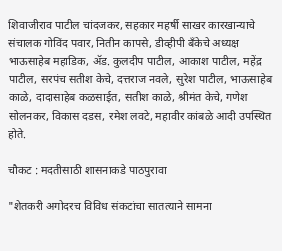शिवाजीराव पाटील चांदजकर, सहकार महर्षी साखर कारखान्याचे संचालक गोविंद पवार, नितीन कापसे, डीव्हीपी बँकेचे अध्यक्ष भाऊसाहेब महाडिक, ॲड. कुलदीप पाटील, आकाश पाटील, महेंद्र पाटील, सरपंच सतीश केचे, दत्तराज नवले, सुरेश पाटील, भाऊसाहेब काळे, दादासाहेब कळसाईत, सतीश काळे, श्रीमंत केचे, गणेश सोलनकर, विकास दडस, रमेश लवटे, महावीर कांबळे आदी उपस्थित होते.

चौकट : मदतीसाठी शासनाकडे पाठपुरावा

"शेतकरी अगोदरच विविध संकटांचा सातत्याने सामना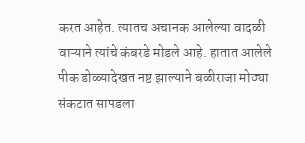करत आहेत. त्यातच अचानक आलेल्या वादळी वाऱ्याने त्यांचे कंबरडे मोडले आहे. हातात आलेले पीक डोळ्यादेखत नष्ट झाल्याने बळीराजा मोठ्या संकटात सापडला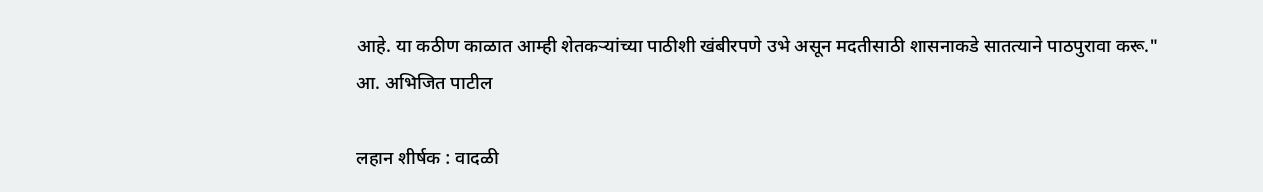आहे. या कठीण काळात आम्ही शेतकऱ्यांच्या पाठीशी खंबीरपणे उभे असून मदतीसाठी शासनाकडे सातत्याने पाठपुरावा करू."
आ. अभिजित पाटील

लहान शीर्षक : वादळी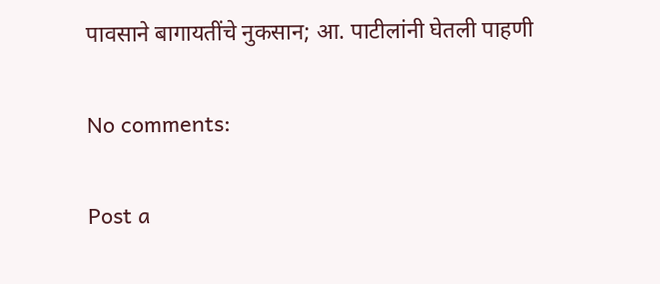पावसाने बागायतींचे नुकसान; आ. पाटीलांनी घेतली पाहणी

No comments:

Post a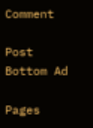Comment

Post Bottom Ad

Pages